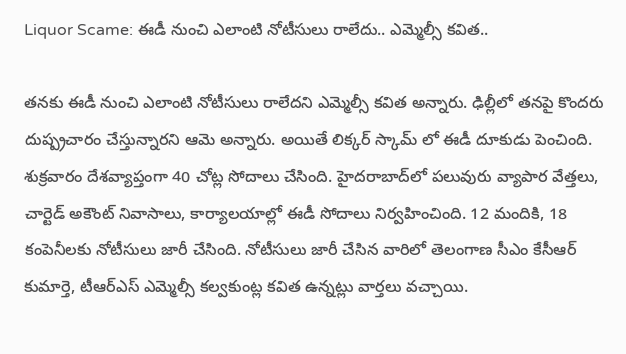Liquor Scame: ఈడీ నుంచి ఎలాంటి నోటీసులు రాలేదు.. ఎమ్మెల్సీ కవిత..

తనకు ఈడీ నుంచి ఎలాంటి నోటీసులు రాలేదని ఎమ్మెల్సీ కవిత అన్నారు. ఢిల్లీలో తనపై కొందరు దుష్ప్రచారం చేస్తున్నారని ఆమె అన్నారు. అయితే లిక్కర్ స్కామ్ లో ఈడీ దూకుడు పెంచింది. శుక్రవారం దేశవ్యాప్తంగా 40 చోట్ల సోదాలు చేసింది. హైదరాబాద్‌లో పలువురు వ్యాపార వేత్తలు, చార్టెడ్ అకౌంట్ నివాసాలు, కార్యాలయాల్లో ఈడీ సోదాలు నిర్వహించింది. 12 మందికి, 18 కంపెనీలకు నోటీసులు జారీ చేసింది. నోటీసులు జారీ చేసిన వారిలో తెలంగాణ సీఎం కేసీఆర్ కుమార్తె, టీఆర్ఎస్ ఎమ్మెల్సీ కల్వకుంట్ల కవిత ఉన్నట్లు వార్తలు వచ్చాయి.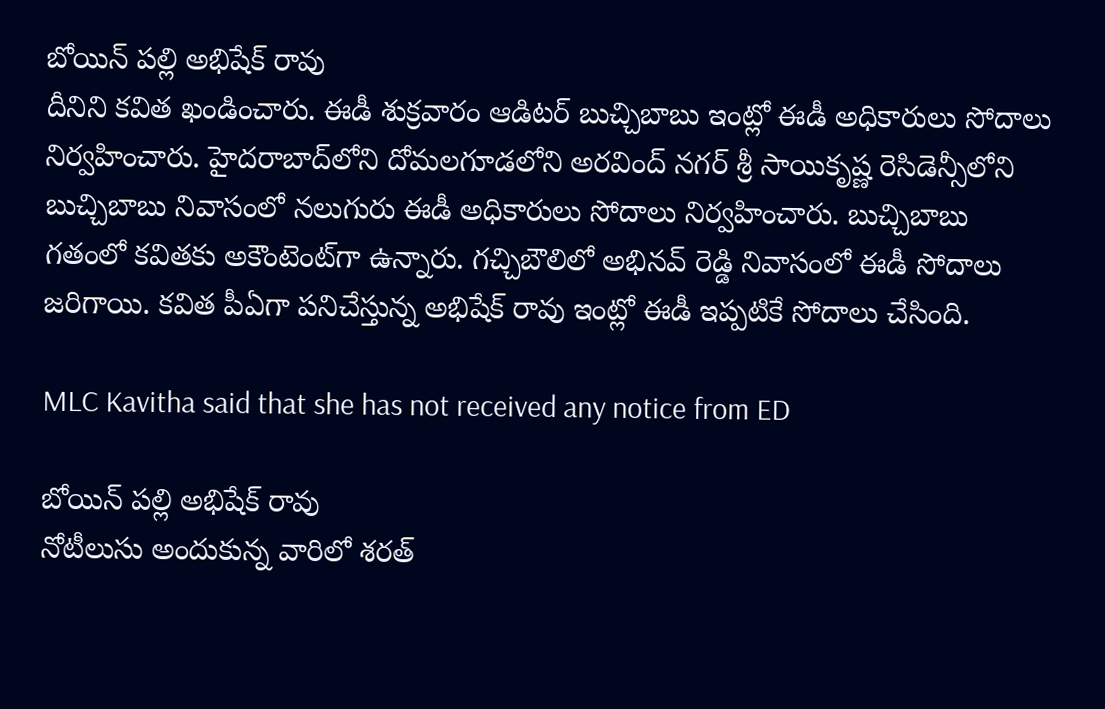బోయిన్ పల్లి అభిషేక్‌ రావు
దీనిని కవిత ఖండించారు. ఈడీ శుక్రవారం ఆడిటర్ బుచ్చిబాబు ఇంట్లో ఈడీ అధికారులు సోదాలు నిర్వహించారు. హైదరాబాద్‌లోని దోమలగూడలోని అరవింద్ నగర్ శ్రీ సాయికృష్ణ రెసిడెన్సీలోని బుచ్చిబాబు నివాసంలో నలుగురు ఈడీ అధికారులు సోదాలు నిర్వహించారు. బుచ్చిబాబు గతంలో కవితకు అకౌంటెంట్‌గా ఉన్నారు. గచ్చిబౌలిలో అభినవ్ రెడ్డి నివాసంలో ఈడీ సోదాలు జరిగాయి. క‌విత పీఏగా ప‌నిచేస్తున్న అభిషేక్ రావు ఇంట్లో ఈడీ ఇప్పటికే సోదాలు చేసింది.

MLC Kavitha said that she has not received any notice from ED

బోయిన్ పల్లి అభిషేక్‌ రావు
నోటీలుసు అందుకున్న వారిలో శరత్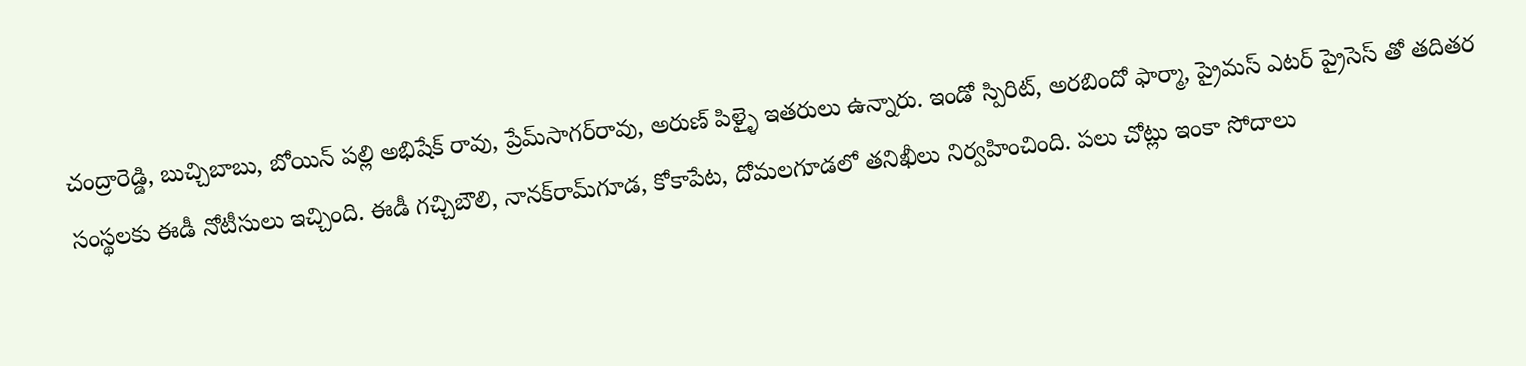చంద్రారెడ్డి, బుచ్చిబాబు, బోయిన్ పల్లి అభిషేక్‌ రావు, ప్రేమ్‌సాగర్‌రావు, అరుణ్ పిళ్ళై ఇతరులు ఉన్నారు. ఇండో స్పిరిట్, అరబిందో ఫార్మా, ప్రైమస్ ఎటర్ ప్రైసెస్ తో తదితర సంస్థలకు ఈడీ నోటీసులు ఇచ్చింది. ఈడీ గచ్చిబౌలి, నానక్‌రామ్‌గూడ, కోకాపేట, దోమలగూడలో తనిఖీలు నిర్వహించింది. పలు చోట్లు ఇంకా సోదాలు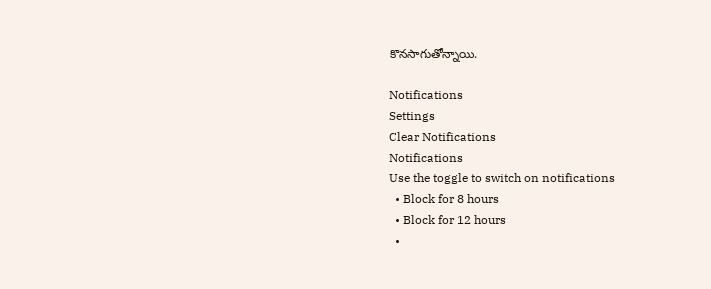కొనసాగుతోన్నాయి.

Notifications
Settings
Clear Notifications
Notifications
Use the toggle to switch on notifications
  • Block for 8 hours
  • Block for 12 hours
  •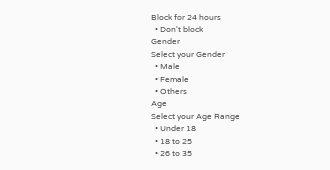Block for 24 hours
  • Don't block
Gender
Select your Gender
  • Male
  • Female
  • Others
Age
Select your Age Range
  • Under 18
  • 18 to 25
  • 26 to 35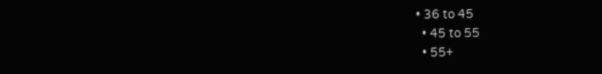• 36 to 45
  • 45 to 55
  • 55+